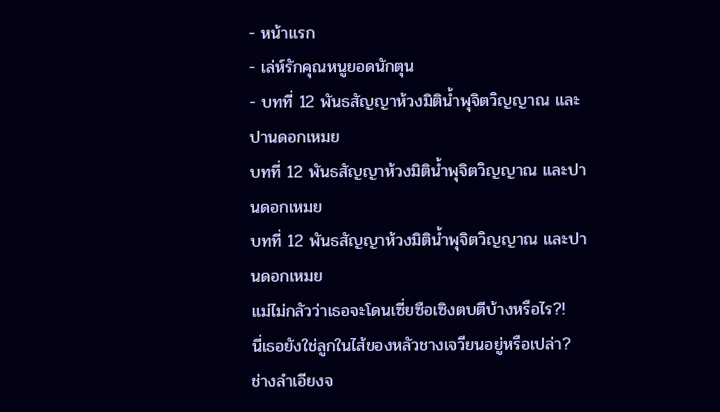- หน้าแรก
- เล่ห์รักคุณหนูยอดนักตุน
- บทที่ 12 พันธสัญญาห้วงมิติน้ำพุจิตวิญญาณ และปานดอกเหมย
บทที่ 12 พันธสัญญาห้วงมิติน้ำพุจิตวิญญาณ และปานดอกเหมย
บทที่ 12 พันธสัญญาห้วงมิติน้ำพุจิตวิญญาณ และปานดอกเหมย
แม่ไม่กลัวว่าเธอจะโดนเซี่ยซือเซิงตบตีบ้างหรือไร?!
นี่เธอยังใช่ลูกในไส้ของหลัวชางเจวียนอยู่หรือเปล่า?
ช่างลำเอียงจ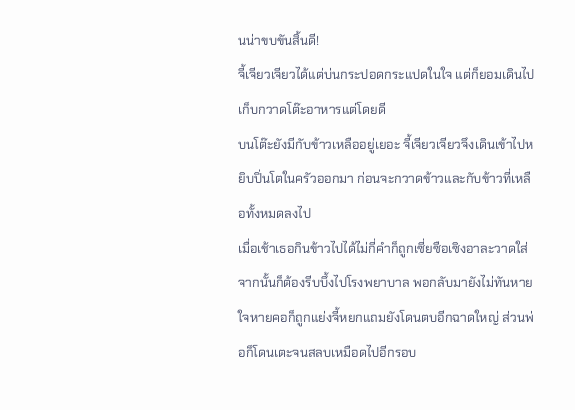นน่าขบขันสิ้นดี!
จี้เจียวเจียวได้แต่บ่นกระปอดกระแปดในใจ แต่ก็ยอมเดินไปเก็บกวาดโต๊ะอาหารแต่โดยดี
บนโต๊ะยังมีกับข้าวเหลืออยู่เยอะ จี้เจียวเจียวจึงเดินเข้าไปหยิบปิ่นโตในครัวออกมา ก่อนจะกวาดข้าวและกับข้าวที่เหลือทั้งหมดลงไป
เมื่อเช้าเธอกินข้าวไปได้ไม่กี่คำก็ถูกเซี่ยซือเซิงอาละวาดใส่ จากนั้นก็ต้องรีบบึ้งไปโรงพยาบาล พอกลับมายังไม่ทันหายใจหายคอก็ถูกแย่งจี้หยกแถมยังโดนตบอีกฉาดใหญ่ ส่วนพ่อก็โดนเตะจนสลบเหมือดไปอีกรอบ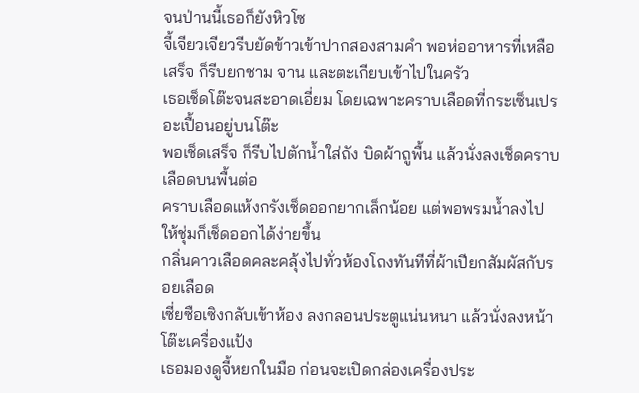จนป่านนี้เธอก็ยังหิวโซ
จี้เจียวเจียวรีบยัดข้าวเข้าปากสองสามคำ พอห่ออาหารที่เหลือเสร็จ ก็รีบยกชาม จาน และตะเกียบเข้าไปในครัว
เธอเช็ดโต๊ะจนสะอาดเอี่ยม โดยเฉพาะคราบเลือดที่กระเซ็นเปรอะเปื้อนอยู่บนโต๊ะ
พอเช็ดเสร็จ ก็รีบไปตักน้ำใส่ถัง บิดผ้าถูพื้น แล้วนั่งลงเช็ดคราบเลือดบนพื้นต่อ
คราบเลือดแห้งกรังเช็ดออกยากเล็กน้อย แต่พอพรมน้ำลงไปให้ชุ่มก็เช็ดออกได้ง่ายขึ้น
กลิ่นคาวเลือดคละคลุ้งไปทั่วห้องโถงทันทีที่ผ้าเปียกสัมผัสกับรอยเลือด
เซี่ยซือเซิงกลับเข้าห้อง ลงกลอนประตูแน่นหนา แล้วนั่งลงหน้าโต๊ะเครื่องแป้ง
เธอมองดูจี้หยกในมือ ก่อนจะเปิดกล่องเครื่องประ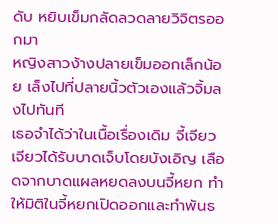ดับ หยิบเข็มกลัดลวดลายวิจิตรออกมา
หญิงสาวง้างปลายเข็มออกเล็กน้อย เล็งไปที่ปลายนิ้วตัวเองแล้วจิ้มลงไปทันที
เธอจำได้ว่าในเนื้อเรื่องเดิม จี้เจียวเจียวได้รับบาดเจ็บโดยบังเอิญ เลือดจากบาดแผลหยดลงบนจี้หยก ทำให้มิติในจี้หยกเปิดออกและทำพันธ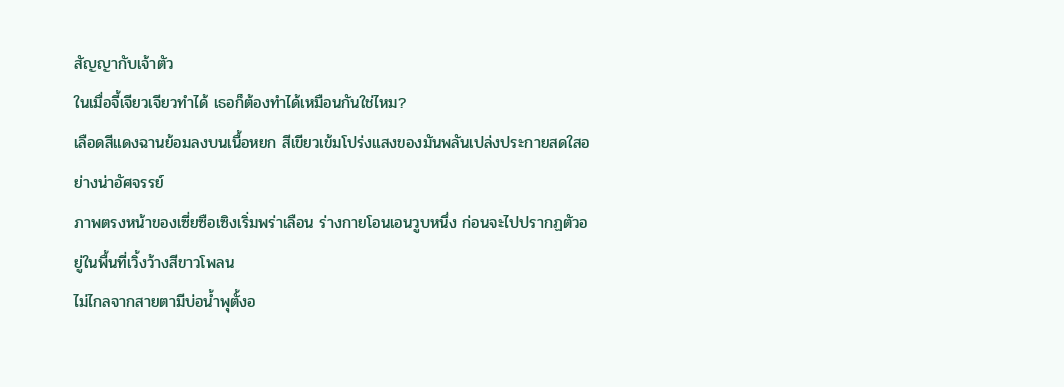สัญญากับเจ้าตัว
ในเมื่อจี้เจียวเจียวทำได้ เธอก็ต้องทำได้เหมือนกันใช่ไหม?
เลือดสีแดงฉานย้อมลงบนเนื้อหยก สีเขียวเข้มโปร่งแสงของมันพลันเปล่งประกายสดใสอย่างน่าอัศจรรย์
ภาพตรงหน้าของเซี่ยซือเซิงเริ่มพร่าเลือน ร่างกายโอนเอนวูบหนึ่ง ก่อนจะไปปรากฏตัวอยู่ในพื้นที่เวิ้งว้างสีขาวโพลน
ไม่ไกลจากสายตามีบ่อน้ำพุตั้งอ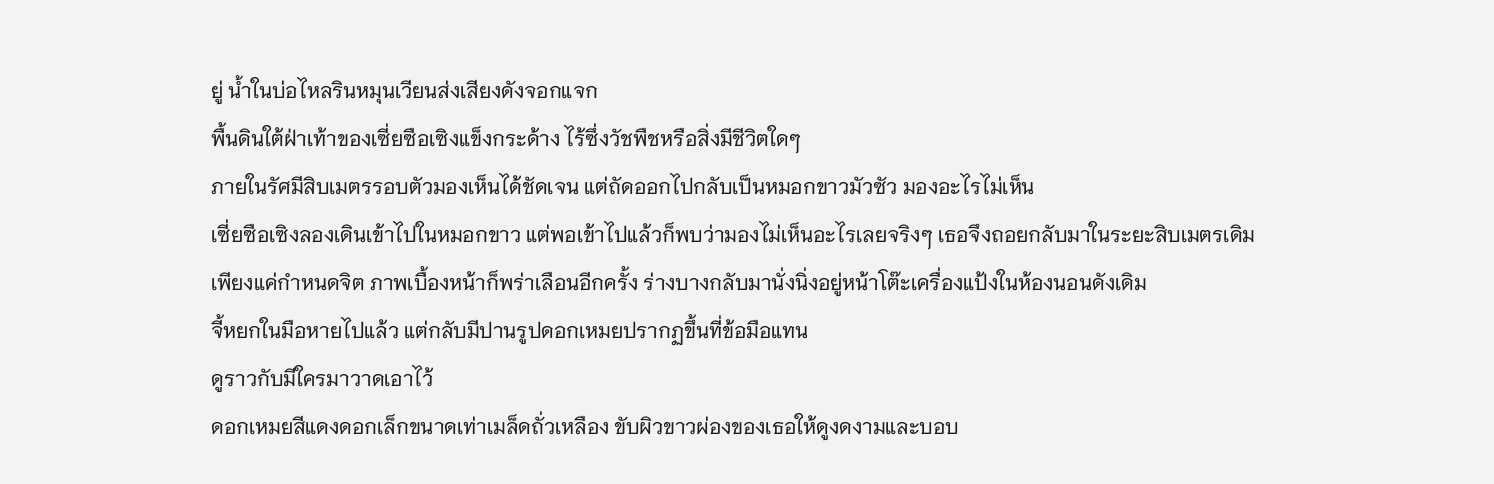ยู่ น้ำในบ่อไหลรินหมุนเวียนส่งเสียงดังจอกแจก
พื้นดินใต้ฝ่าเท้าของเซี่ยซือเซิงแข็งกระด้าง ไร้ซึ่งวัชพืชหรือสิ่งมีชีวิตใดๆ
ภายในรัศมีสิบเมตรรอบตัวมองเห็นได้ชัดเจน แต่ถัดออกไปกลับเป็นหมอกขาวมัวซัว มองอะไรไม่เห็น
เซี่ยซือเซิงลองเดินเข้าไปในหมอกขาว แต่พอเข้าไปแล้วก็พบว่ามองไม่เห็นอะไรเลยจริงๆ เธอจึงถอยกลับมาในระยะสิบเมตรเดิม
เพียงแค่กำหนดจิต ภาพเบื้องหน้าก็พร่าเลือนอีกครั้ง ร่างบางกลับมานั่งนิ่งอยู่หน้าโต๊ะเครื่องแป้งในห้องนอนดังเดิม
จี้หยกในมือหายไปแล้ว แต่กลับมีปานรูปดอกเหมยปรากฏขึ้นที่ข้อมือแทน
ดูราวกับมีใครมาวาดเอาไว้
ดอกเหมยสีแดงดอกเล็กขนาดเท่าเมล็ดถั่วเหลือง ขับผิวขาวผ่องของเธอให้ดูงดงามและบอบ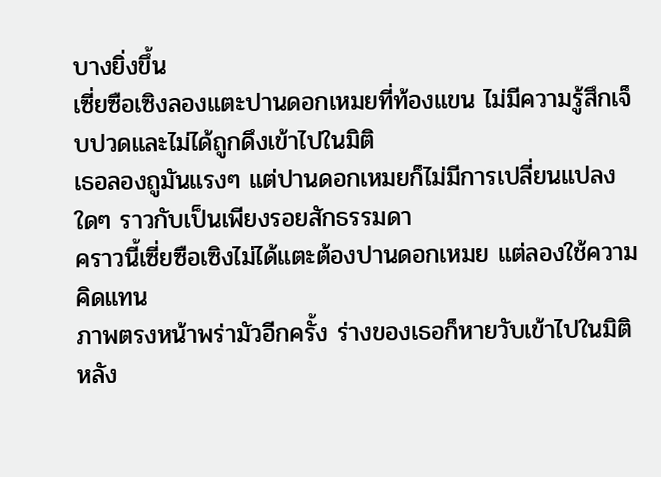บางยิ่งขึ้น
เซี่ยซือเซิงลองแตะปานดอกเหมยที่ท้องแขน ไม่มีความรู้สึกเจ็บปวดและไม่ได้ถูกดึงเข้าไปในมิติ
เธอลองถูมันแรงๆ แต่ปานดอกเหมยก็ไม่มีการเปลี่ยนแปลงใดๆ ราวกับเป็นเพียงรอยสักธรรมดา
คราวนี้เซี่ยซือเซิงไม่ได้แตะต้องปานดอกเหมย แต่ลองใช้ความคิดแทน
ภาพตรงหน้าพร่ามัวอีกครั้ง ร่างของเธอก็หายวับเข้าไปในมิติ
หลัง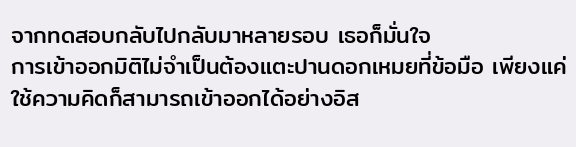จากทดสอบกลับไปกลับมาหลายรอบ เธอก็มั่นใจ
การเข้าออกมิติไม่จำเป็นต้องแตะปานดอกเหมยที่ข้อมือ เพียงแค่ใช้ความคิดก็สามารถเข้าออกได้อย่างอิส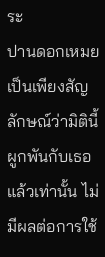ระ
ปานดอกเหมยเป็นเพียงสัญลักษณ์ว่ามิตินี้ผูกพันกับเธอแล้วเท่านั้น ไม่มีผลต่อการใช้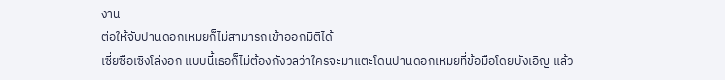งาน
ต่อให้จับปานดอกเหมยก็ไม่สามารถเข้าออกมิติได้
เซี่ยซือเซิงโล่งอก แบบนี้เธอก็ไม่ต้องกังวลว่าใครจะมาแตะโดนปานดอกเหมยที่ข้อมือโดยบังเอิญ แล้ว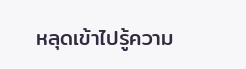หลุดเข้าไปรู้ความ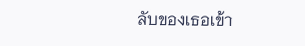ลับของเธอเข้า